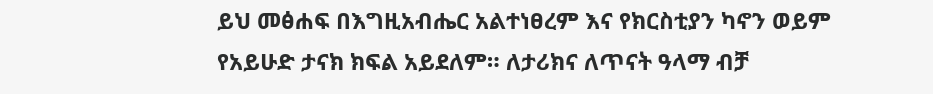ይህ መፅሐፍ በእግዚአብሔር አልተነፀረም እና የክርስቲያን ካኖን ወይም የአይሁድ ታናክ ክፍል አይደለም። ለታሪክና ለጥናት ዓላማ ብቻ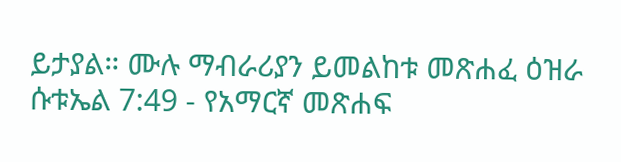ይታያል። ሙሉ ማብራሪያን ይመልከቱ መጽሐፈ ዕዝራ ሱቱኤል 7:49 - የአማርኛ መጽሐፍ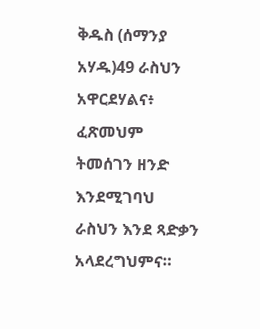ቅዱስ (ሰማንያ አሃዱ)49 ራስህን አዋርደሃልና፥ ፈጽመህም ትመሰገን ዘንድ እንደሚገባህ ራስህን እንደ ጻድቃን አላደረግህምና።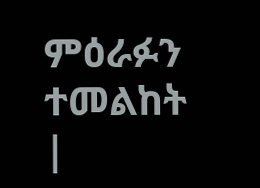ምዕራፉን ተመልከት |